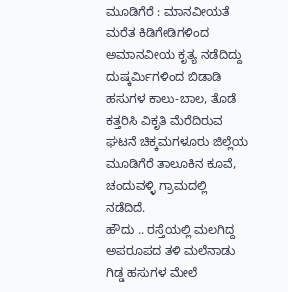ಮೂಡಿಗೆರೆ : ಮಾನವೀಯತೆ ಮರೆತ ಕಿಡಿಗೇಡಿಗಳಿಂದ ಅಮಾನವೀಯ ಕೃತ್ಯ ನಡೆದಿದ್ದು ದುಷ್ಕರ್ಮಿಗಳಿಂದ ಬಿಡಾಡಿ ಹಸುಗಳ ಕಾಲು-ಬಾಲ, ತೊಡೆ ಕತ್ತರಿಸಿ ವಿಕೃತಿ ಮೆರೆದಿರುವ ಘಟನೆ ಚಿಕ್ಕಮಗಳೂರು ಜಿಲ್ಲೆಯ ಮೂಡಿಗೆರೆ ತಾಲೂಕಿನ ಕೂವೆ, ಚಂದುವಳ್ಳಿ ಗ್ರಾಮದಲ್ಲಿ ನಡೆದಿದೆ.
ಹೌದು .. ರಸ್ತೆಯಲ್ಲಿ ಮಲಗಿದ್ದ ಅಪರೂಪದ ತಳಿ ಮಲೆನಾಡು ಗಿಡ್ಡ ಹಸುಗಳ ಮೇಲೆ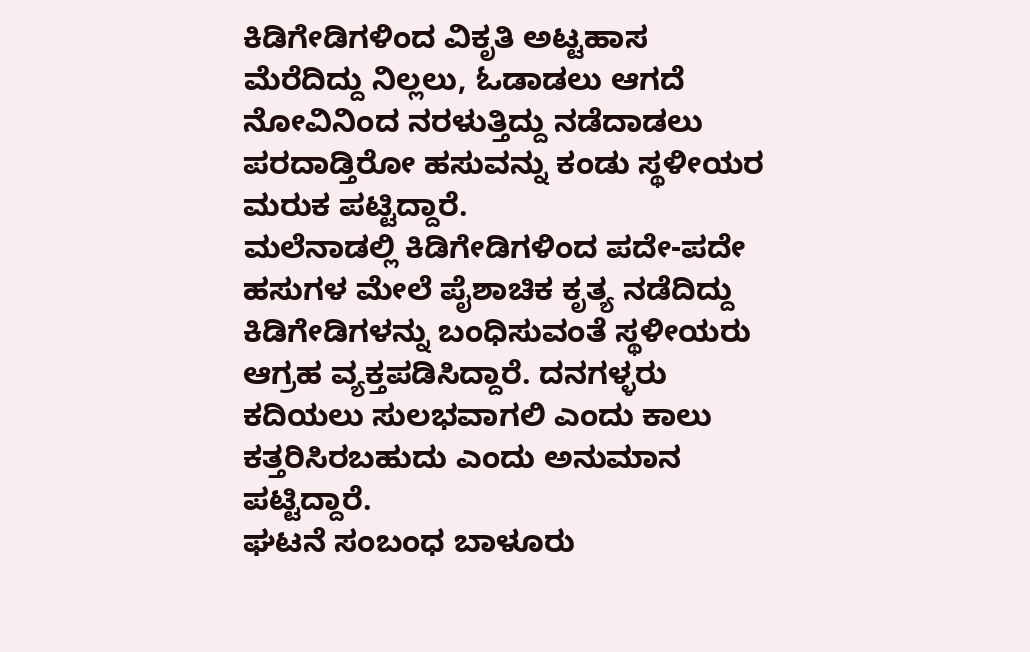ಕಿಡಿಗೇಡಿಗಳಿಂದ ವಿಕೃತಿ ಅಟ್ಟಹಾಸ ಮೆರೆದಿದ್ದು ನಿಲ್ಲಲು, ಓಡಾಡಲು ಆಗದೆ ನೋವಿನಿಂದ ನರಳುತ್ತಿದ್ದು ನಡೆದಾಡಲು ಪರದಾಡ್ತಿರೋ ಹಸುವನ್ನು ಕಂಡು ಸ್ಥಳೀಯರ ಮರುಕ ಪಟ್ಟಿದ್ದಾರೆ.
ಮಲೆನಾಡಲ್ಲಿ ಕಿಡಿಗೇಡಿಗಳಿಂದ ಪದೇ-ಪದೇ ಹಸುಗಳ ಮೇಲೆ ಪೈಶಾಚಿಕ ಕೃತ್ಯ ನಡೆದಿದ್ದು ಕಿಡಿಗೇಡಿಗಳನ್ನು ಬಂಧಿಸುವಂತೆ ಸ್ಥಳೀಯರು ಆಗ್ರಹ ವ್ಯಕ್ತಪಡಿಸಿದ್ದಾರೆ. ದನಗಳ್ಳರು ಕದಿಯಲು ಸುಲಭವಾಗಲಿ ಎಂದು ಕಾಲು ಕತ್ತರಿಸಿರಬಹುದು ಎಂದು ಅನುಮಾನ ಪಟ್ಟಿದ್ದಾರೆ.
ಘಟನೆ ಸಂಬಂಧ ಬಾಳೂರು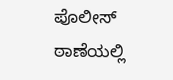ಪೊಲೀಸ್ ಠಾಣೆಯಲ್ಲಿ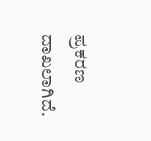ಪ್ರಕರಣ ದಾಖಲಾಗಿದೆ.